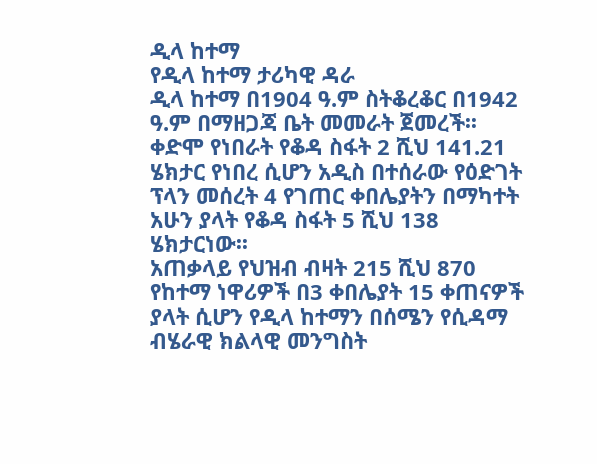ዲላ ከተማ
የዲላ ከተማ ታሪካዊ ዳራ
ዲላ ከተማ በ1904 ዓ.ም ስትቆረቆር በ1942 ዓ.ም በማዘጋጃ ቤት መመራት ጀመረች፡፡ ቀድሞ የነበራት የቆዳ ስፋት 2 ሺህ 141.21 ሄክታር የነበረ ሲሆን አዲስ በተሰራው የዕድገት ፕላን መሰረት 4 የገጠር ቀበሌያትን በማካተት አሁን ያላት የቆዳ ስፋት 5 ሺህ 138 ሄክታርነው፡፡
አጠቃላይ የህዝብ ብዛት 215 ሺህ 870 የከተማ ነዋሪዎች በ3 ቀበሌያት 15 ቀጠናዎች ያላት ሲሆን የዲላ ከተማን በሰሜን የሲዳማ ብሄራዊ ክልላዊ መንግስት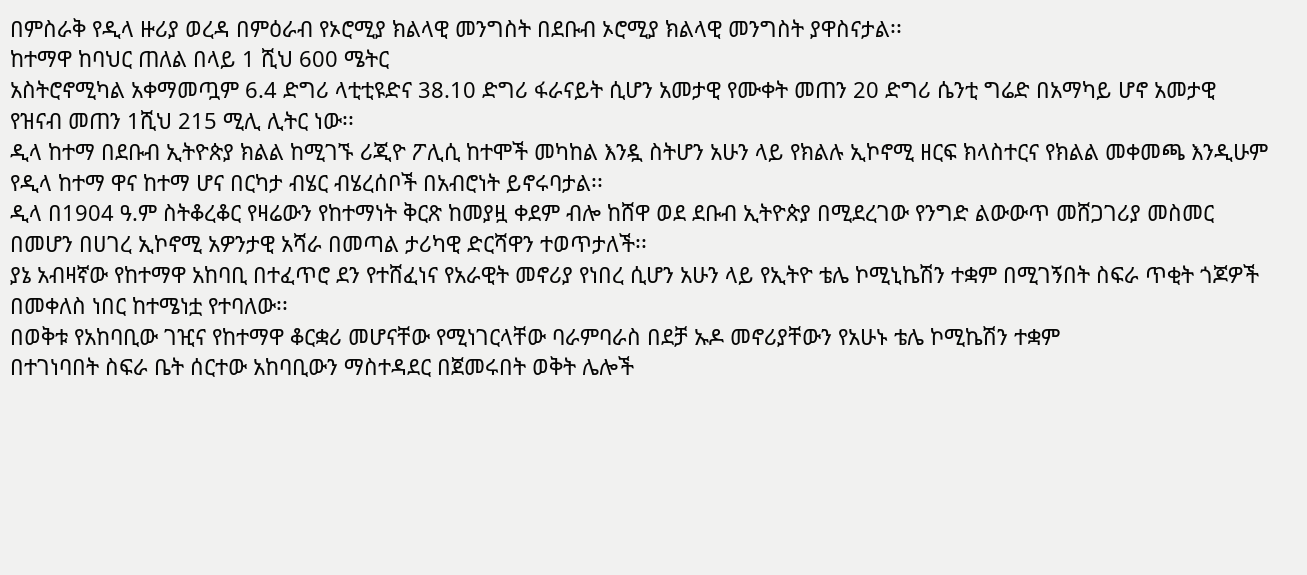በምስራቅ የዲላ ዙሪያ ወረዳ በምዕራብ የኦሮሚያ ክልላዊ መንግስት በደቡብ ኦሮሚያ ክልላዊ መንግስት ያዋስናታል፡፡
ከተማዋ ከባህር ጠለል በላይ 1 ሺህ 600 ሜትር
አስትሮኖሚካል አቀማመጧም 6.4 ድግሪ ላቲቲዩድና 38.10 ድግሪ ፋራናይት ሲሆን አመታዊ የሙቀት መጠን 20 ድግሪ ሴንቲ ግሬድ በአማካይ ሆኖ አመታዊ የዝናብ መጠን 1ሺህ 215 ሚሊ ሊትር ነው፡፡
ዲላ ከተማ በደቡብ ኢትዮጵያ ክልል ከሚገኙ ሪጂዮ ፖሊሲ ከተሞች መካከል እንዷ ስትሆን አሁን ላይ የክልሉ ኢኮኖሚ ዘርፍ ክላስተርና የክልል መቀመጫ እንዲሁም የዲላ ከተማ ዋና ከተማ ሆና በርካታ ብሄር ብሄረሰቦች በአብሮነት ይኖሩባታል፡፡
ዲላ በ1904 ዓ.ም ስትቆረቆር የዛሬውን የከተማነት ቅርጽ ከመያዟ ቀደም ብሎ ከሸዋ ወደ ደቡብ ኢትዮጵያ በሚደረገው የንግድ ልውውጥ መሸጋገሪያ መስመር በመሆን በሀገረ ኢኮኖሚ አዎንታዊ አሻራ በመጣል ታሪካዊ ድርሻዋን ተወጥታለች፡፡
ያኔ አብዛኛው የከተማዋ አከባቢ በተፈጥሮ ደን የተሸፈነና የአራዊት መኖሪያ የነበረ ሲሆን አሁን ላይ የኢትዮ ቴሌ ኮሚኒኬሽን ተቋም በሚገኝበት ስፍራ ጥቂት ጎጆዎች በመቀለስ ነበር ከተሜነቷ የተባለው፡፡
በወቅቱ የአከባቢው ገዢና የከተማዋ ቆርቋሪ መሆናቸው የሚነገርላቸው ባራምባራስ በደቻ ኡዶ መኖሪያቸውን የአሁኑ ቴሌ ኮሚኬሽን ተቋም
በተገነባበት ስፍራ ቤት ሰርተው አከባቢውን ማስተዳደር በጀመሩበት ወቅት ሌሎች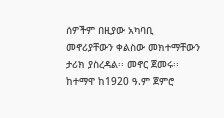ሰዎችም በዚያው አካባቢ መኖሪያቸውን ቀልስው መክተማቸውን ታሪክ ያስረዳል፡፡ መኖር ጀመሩ፡፡
ከተማዋ ከ1920 ዓ.ም ጀምሮ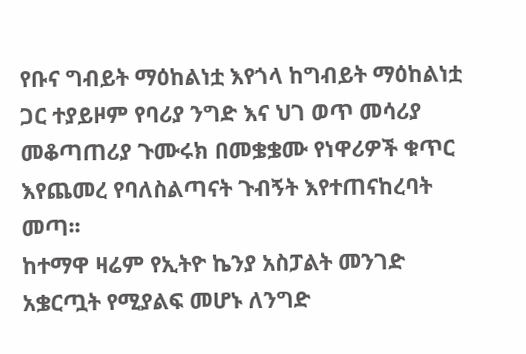የቡና ግብይት ማዕከልነቷ እየጎላ ከግብይት ማዕከልነቷ ጋር ተያይዞም የባሪያ ንግድ እና ህገ ወጥ መሳሪያ መቆጣጠሪያ ጉሙሩክ በመቌቌሙ የነዋሪዎች ቁጥር እየጨመረ የባለስልጣናት ጉብኝት እየተጠናከረባት መጣ፡፡
ከተማዋ ዛሬም የኢትዮ ኬንያ አስፓልት መንገድ አቌርጧት የሚያልፍ መሆኑ ለንግድ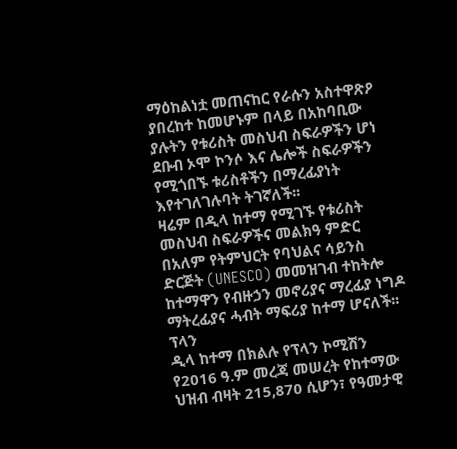ማዕከልነቷ መጠናከር የራሱን አስተዋጽዖ ያበረከተ ከመሆኑም በላይ በአከባቢው ያሉትን የቱሪስት መስህብ ስፍራዎችን ሆነ ደቡብ ኦሞ ኮንሶ እና ሌሎች ስፍራዎችን የሚጎበኙ ቱሪስቶችን በማረፊያነት እየተገለገሉባት ትገኛለች፡፡
ዛሬም በዲላ ከተማ የሚገኙ የቱሪስት መስህብ ስፍራዎችና መልክዓ ምድር በአለም የትምህርት የባህልና ሳይንስ ድርጅት (UNESCO) መመዝገብ ተከትሎ ከተማዋን የብዙኃን መኖሪያና ማረፊያ ነግዶ ማትረፊያና ሓብት ማፍሪያ ከተማ ሆናለች፡፡
ፕላን
ዲላ ከተማ በክልሉ የፕላን ኮሚሽን የ2016 ዓ.ም መረጃ መሠረት የከተማው ህዝብ ብዛት 215,870 ሲሆን፣ የዓመታዊ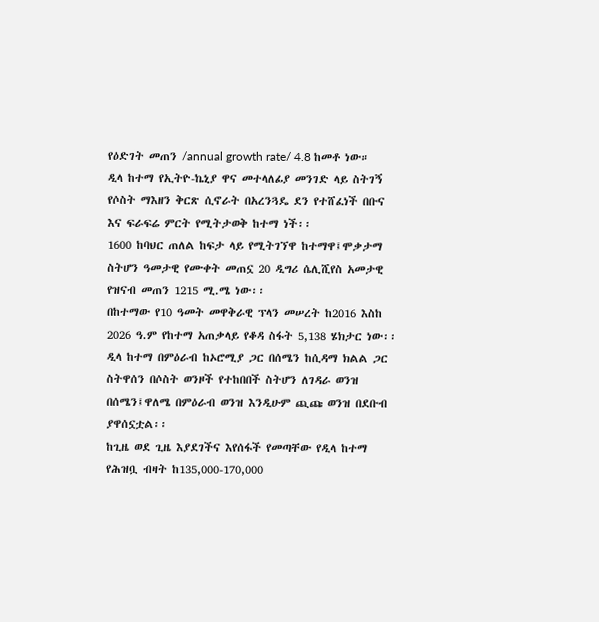የዕድገት መጠን /annual growth rate/ 4.8 ከመቶ ነው።
ዲላ ከተማ የኢትዮ-ኬኒያ ዋና መተላለፊያ መንገድ ላይ ስትገኝ የሶስት ማእዘን ቅርጽ ሲኖራት በአረንጓዴ ደን የተሸፈነች በቡና እና ፍራፍሬ ምርት የሚትታወቅ ከተማ ነች፡፡
1600 ከባህር ጠለል ከፍታ ላይ የሚትገኘዋ ከተማዋ፤ሞቃታማ ስትሆን ዓመታዊ የሙቀት መጠኗ 20 ዲግሪ ሴሊሺየስ አመታዊ የዝናብ መጠን 1215 ሚ.ሜ ነው፡፡
በከተማው የ10 ዓመት መዋቅራዊ ፕላን መሠረት ከ2016 እስከ 2026 ዓ.ም የከተማ አጠቃላይ የቆዳ ስፋት 5,138 ሄክታር ነው፡፡
ዲላ ከተማ በምዕራብ ከኦሮሚያ ጋር በሰሜን ከሲዳማ ክልል ጋር ስትዋሰን በሶስት ወንዞች የተከበበች ስትሆን ለገዳራ ወንዝ በሰሜን፤ዋለሜ በምዕራብ ወንዝ እንዲሁም ጪጩ ወንዝ በደቡብ ያዋሰኗቷል፡፡
ከጊዜ ወደ ጊዜ እያደገችና እየሰፋች የመጣቸው የዲላ ከተማ የሕዝቧ ብዛት ከ135,000-170,000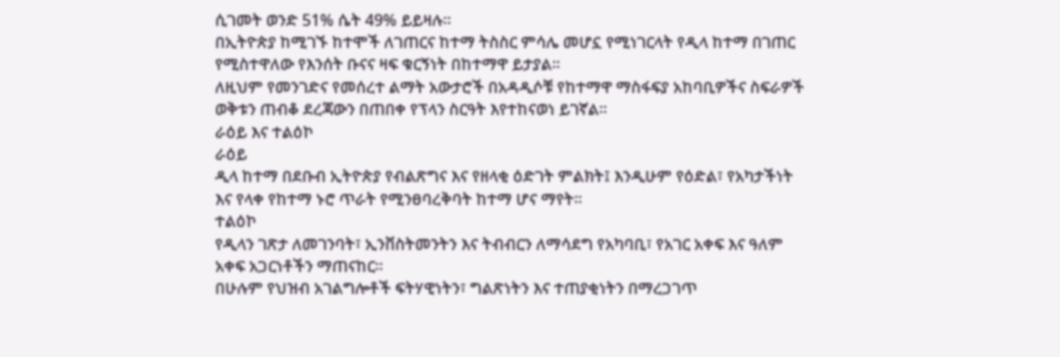ሲገመት ወንድ 51% ሴት 49% ይይዛሉ፡፡
በኢትዮጵያ ከሚገኙ ከተሞች ለገጠርና ከተማ ትስስር ምሳሌ መሆኗ የሚነገርላት የዲላ ከተማ በገጠር የሚስተዋለው የእንሰት ቡናና ዛፍ ቁርኝነት በከተማዋ ይታያል፡፡
ለዚህም የመንገድና የመሰረተ ልማት አውታሮች በአዳዲሶቹ የከተማዋ ማስፋፍያ አከባቢዎችና ስፍራዎች ወቅቱን ጠብቆ ደረጃውን በጠበቀ የፕላን ስርዓት እየተከናወነ ይገኛል፡፡
ራዕይ እና ተልዕኮ
ራዕይ
ዲላ ከተማ በደቡብ ኢትዮጵያ የብልጽግና እና የዘላቂ ዕድገት ምልክት፤ እንዲሁም የዕድል፣ የአካታችነት እና የላቀ የከተማ ኑሮ ጥራት የሚንፀባረቅባት ከተማ ሆና ማየት።
ተልዕኮ
የዲላን ገጽታ ለመገንባት፣ ኢንቨስትመንትን እና ትብብርን ለማሳደግ የአካባቢ፣ የአገር አቀፍ እና ዓለም አቀፍ አጋርነቶችን ማጠናከር።
በሁሉም የህዝብ አገልግሎቶች ፍትሃዊነትን፣ ግልጽነትን እና ተጠያቂነትን በማረጋገጥ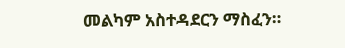መልካም አስተዳደርን ማስፈን።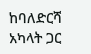ከባለድርሻ አካላት ጋር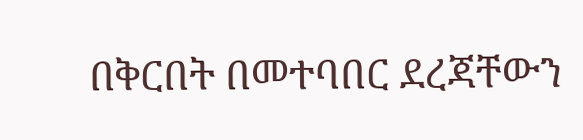በቅርበት በመተባበር ደረጃቸውን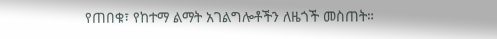የጠበቁ፣ የከተማ ልማት አገልግሎቶችን ለዜጎች መስጠት።